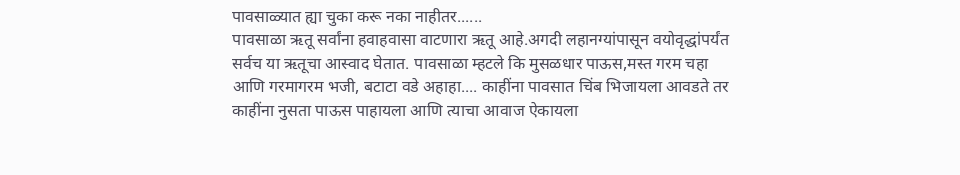पावसाळ्यात ह्या चुका करू नका नाहीतर......
पावसाळा ऋतू सर्वांना हवाहवासा वाटणारा ऋतू आहे.अगदी लहानग्यांपासून वयोवृद्धांपर्यंत सर्वच या ऋतूचा आस्वाद घेतात. पावसाळा म्हटले कि मुसळधार पाऊस,मस्त गरम चहा आणि गरमागरम भजी, बटाटा वडे अहाहा.... काहींना पावसात चिंब भिजायला आवडते तर काहींना नुसता पाऊस पाहायला आणि त्याचा आवाज ऐकायला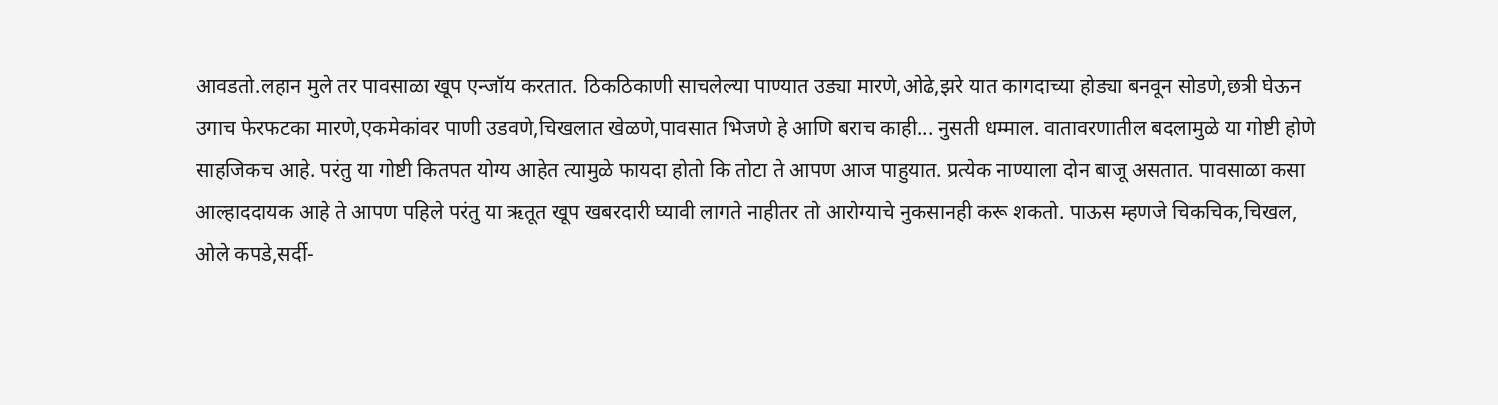आवडतो.लहान मुले तर पावसाळा खूप एन्जॉय करतात. ठिकठिकाणी साचलेल्या पाण्यात उड्या मारणे,ओढे,झरे यात कागदाच्या होड्या बनवून सोडणे,छत्री घेऊन उगाच फेरफटका मारणे,एकमेकांवर पाणी उडवणे,चिखलात खेळणे,पावसात भिजणे हे आणि बराच काही... नुसती धम्माल. वातावरणातील बदलामुळे या गोष्टी होणे साहजिकच आहे. परंतु या गोष्टी कितपत योग्य आहेत त्यामुळे फायदा होतो कि तोटा ते आपण आज पाहुयात. प्रत्येक नाण्याला दोन बाजू असतात. पावसाळा कसा आल्हाददायक आहे ते आपण पहिले परंतु या ऋतूत खूप खबरदारी घ्यावी लागते नाहीतर तो आरोग्याचे नुकसानही करू शकतो. पाऊस म्हणजे चिकचिक,चिखल, ओले कपडे,सर्दी-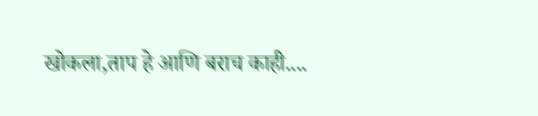खोकला,ताप हे आणि बराच काही....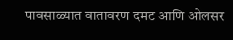पावसाळ्यात वातावरण दमट आणि ओलसर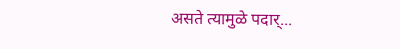असते त्यामुळे पदार्...